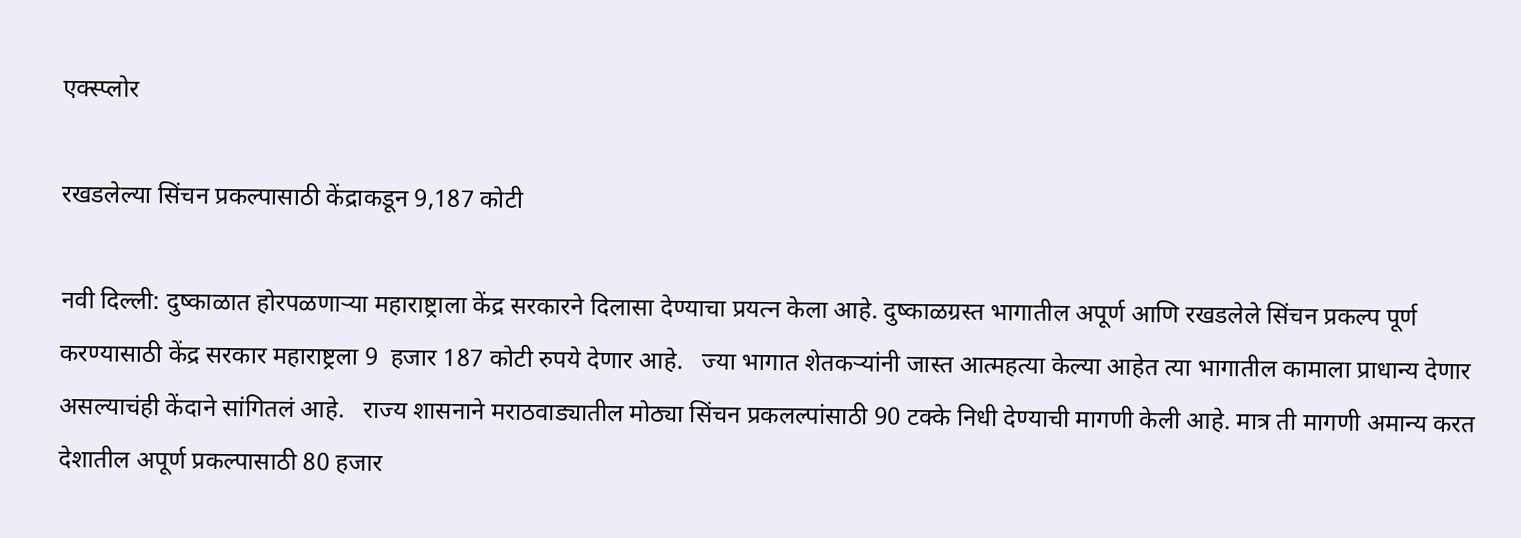एक्स्प्लोर

रखडलेल्या सिंचन प्रकल्पासाठी केंद्राकडून 9,187 कोटी

नवी दिल्ली: दुष्काळात होरपळणाऱ्या महाराष्ट्राला केंद्र सरकारने दिलासा देण्याचा प्रयत्न केला आहे. दुष्काळग्रस्त भागातील अपूर्ण आणि रखडलेले सिंचन प्रकल्प पूर्ण करण्यासाठी केंद्र सरकार महाराष्ट्रला 9  हजार 187 कोटी रुपये देणार आहे.   ज्या भागात शेतकऱ्यांनी जास्त आत्महत्या केल्या आहेत त्या भागातील कामाला प्राधान्य देणार असल्याचंही केंदाने सांगितलं आहे.   राज्य शासनाने मराठवाड्यातील मोठ्या सिंचन प्रकलल्पांसाठी 90 टक्के निधी देण्याची मागणी केली आहे. मात्र ती मागणी अमान्य करत देशातील अपूर्ण प्रकल्पासाठी 80 हजार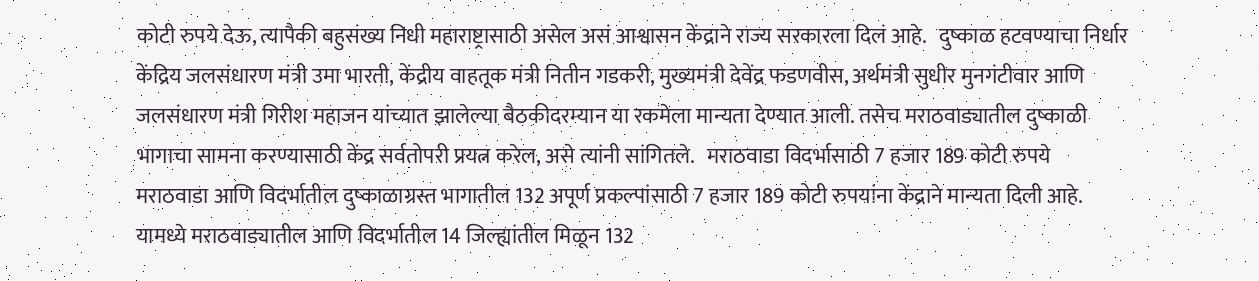कोटी रुपये देऊ, त्यापैकी बहुसंख्य निधी महाराष्ट्रासाठी असेल असं आश्वासन केंद्राने राज्य सरकारला दिलं आहे.   दुष्काळ हटवण्याचा निर्धार   केंद्रिय जलसंधारण मंत्री उमा भारती, केंद्रीय वाहतूक मंत्री नितीन गडकरी, मुख्यमंत्री देवेंद्र फडणवीस, अर्थमंत्री सुधीर मुनगंटीवार आणि जलसंधारण मंत्री गिरीश महाजन यांच्यात झालेल्या बैठकीदरम्यान या रकमेला मान्यता देण्यात आली. तसेच मराठवाड्यातील दुष्काळी भागाचा सामना करण्यासाठी केंद्र सर्वतोपरी प्रयत्न करेल, असे त्यांनी सांगितले.   मराठवाडा विदर्भासाठी 7 हजार 189 कोटी रुपये   मराठवाडा आणि विदर्भातील दुष्काळाग्रस्त भागातील 132 अपूर्ण प्रकल्पांसाठी 7 हजार 189 कोटी रुपयांना केंद्राने मान्यता दिली आहे. यामध्ये मराठवाड्यातील आणि विदर्भातील 14 जिल्ह्यांतील मिळून 132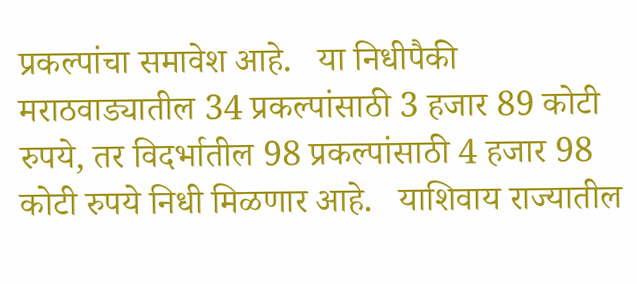प्रकल्पांचा समावेश आहे.   या निधीपैकी मराठवाड्यातील 34 प्रकल्पांसाठी 3 हजार 89 कोटी रुपये, तर विदर्भातील 98 प्रकल्पांसाठी 4 हजार 98 कोटी रुपये निधी मिळणार आहे.   याशिवाय राज्यातील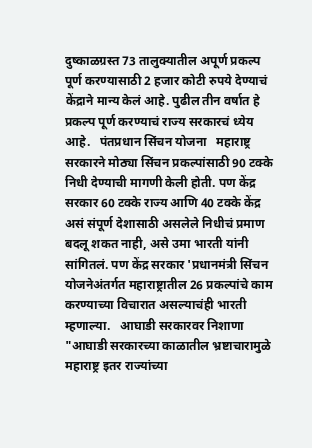दुष्काळग्रस्त 73 तालुक्यातील अपूर्ण प्रकल्प पूर्ण करण्यासाठी 2 हजार कोटी रुपये देण्याचं केंद्राने मान्य केलं आहे. पुढील तीन वर्षात हे प्रकल्प पूर्ण करण्याचं राज्य सरकारचं ध्येय आहे.   पंतप्रधान सिंचन योजना   महाराष्ट्र सरकारने मोठ्या सिंचन प्रकल्पांसाठी 90 टक्के निधी देण्याची मागणी केली होती. पण केंद्र सरकार 60 टक्के राज्य आणि 40 टक्के केंद्र असं संपूर्ण देशासाठी असलेले निधीचं प्रमाण बदलू शकत नाही, असे उमा भारती यांनी सांगितलं. पण केंद्र सरकार 'प्रधानमंत्री सिंचन योजनेअंतर्गत महाराष्ट्रातील 26 प्रकल्पांचे काम करण्याच्या विचारात असल्याचंही भारती म्हणाल्या.   आघाडी सरकारवर निशाणा   "आघाडी सरकारच्या काळातील भ्रष्टाचारामुळे महाराष्ट्र इतर राज्यांच्या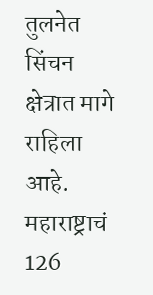तुलनेत सिंचन क्षेत्रात मागे राहिला आहे. महाराष्ट्राचं 126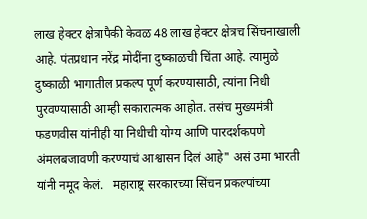लाख हेक्टर क्षेत्रापैकी केवळ 48 लाख हेक्टर क्षेत्रच सिंचनाखाली आहे. पंतप्रधान नरेंद्र मोदींना दुष्काळची चिंता आहे. त्यामुळे दुष्काळी भागातील प्रकल्प पूर्ण करण्यासाठी, त्यांना निधी पुरवण्यासाठी आम्ही सकारात्मक आहोत. तसंच मुख्यमंत्री फडणवीस यांनीही या निधीची योग्य आणि पारदर्शकपणे अंमलबजावणी करण्याचं आश्वासन दिलं आहे" असं उमा भारती यांनी नमूद केलं.   महाराष्ट्र सरकारच्या सिंचन प्रकल्पांच्या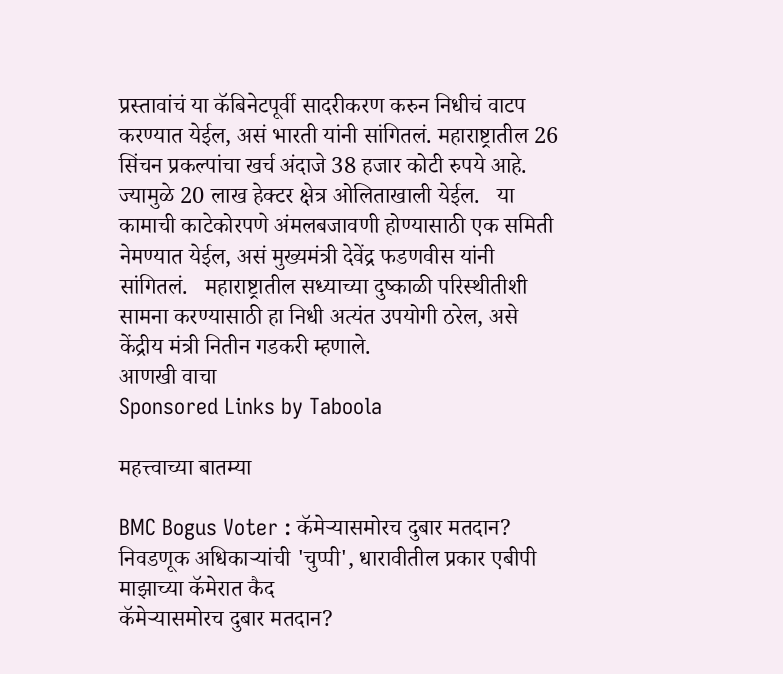प्रस्तावांचं या कॅबिनेटपूर्वी सादरीकरण करुन निधीचं वाटप करण्यात येईल, असं भारती यांनी सांगितलं. महाराष्ट्रातील 26 सिंचन प्रकल्पांचा खर्च अंदाजे 38 हजार कोटी रुपये आहे. ज्यामुळे 20 लाख हेक्टर क्षेत्र ओलिताखाली येईल.   या कामाची काटेकोरपणे अंमलबजावणी होण्यासाठी एक समिती नेमण्यात येईल, असं मुख्यमंत्री देवेंद्र फडणवीस यांनी सांगितलं.   महाराष्ट्रातील सध्याच्या दुष्काळी परिस्थीतीशी सामना करण्यासाठी हा निधी अत्यंत उपयोगी ठरेल, असे केंद्रीय मंत्री नितीन गडकरी म्हणाले.
आणखी वाचा
Sponsored Links by Taboola

महत्त्वाच्या बातम्या

BMC Bogus Voter : कॅमेऱ्यासमोरच दुबार मतदान? निवडणूक अधिकाऱ्यांची 'चुप्पी', धारावीतील प्रकार एबीपी माझाच्या कॅमेरात कैद
कॅमेऱ्यासमोरच दुबार मतदान?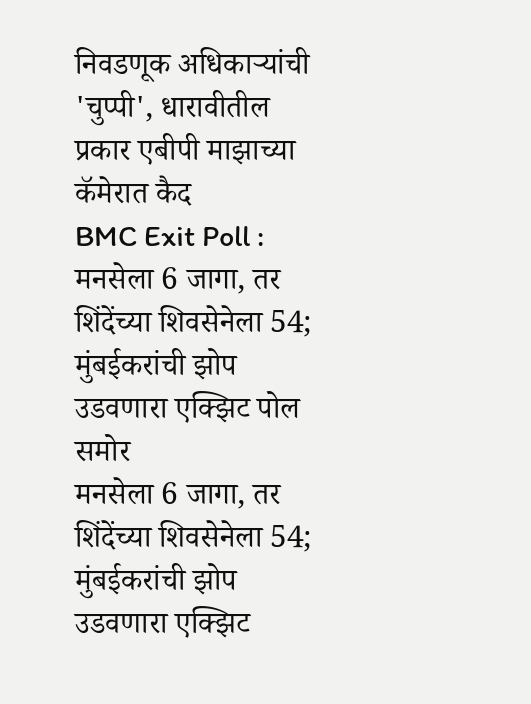निवडणूक अधिकाऱ्यांची 'चुप्पी', धारावीतील प्रकार एबीपी माझाच्या कॅमेरात कैद
BMC Exit Poll : मनसेला 6 जागा, तर शिंदेंच्या शिवसेनेला 54; मुंबईकरांची झोप उडवणारा एक्झिट पोल समोर
मनसेला 6 जागा, तर शिंदेंच्या शिवसेनेला 54; मुंबईकरांची झोप उडवणारा एक्झिट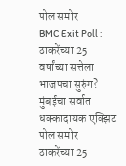पोल समोर
BMC Exit Poll : ठाकरेंच्या 25 वर्षांच्या सत्तेला भाजपचा सुरुंग? मुंबईचा सर्वात धक्कादायक एक्झिट पोल समोर
ठाकरेंच्या 25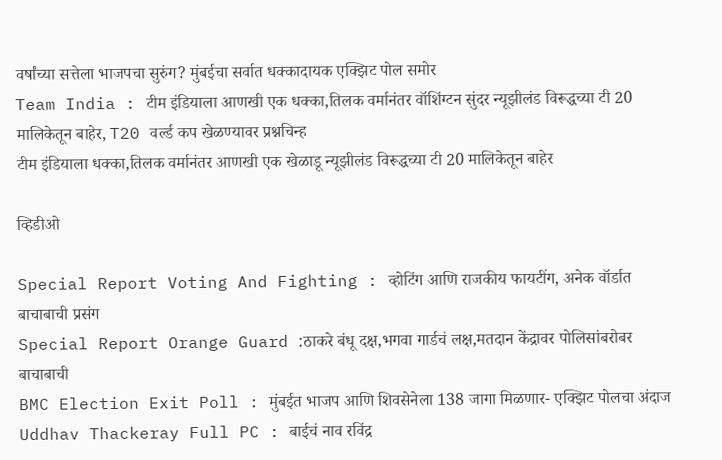वर्षांच्या सत्तेला भाजपचा सुरुंग? मुंबईचा सर्वात धक्कादायक एक्झिट पोल समोर
Team India : टीम इंडियाला आणखी एक धक्का,तिलक वर्मानंतर वॉशिंग्टन सुंदर न्यूझीलंड विरूद्धच्या टी 20 मालिकेतून बाहेर, T20 वर्ल्ड कप खेळण्यावर प्रश्नचिन्ह
टीम इंडियाला धक्का,तिलक वर्मानंतर आणखी एक खेळाडू न्यूझीलंड विरूद्धच्या टी 20 मालिकेतून बाहेर

व्हिडीओ

Special Report Voting And Fighting : व्होटिंग आणि राजकीय फायटींग, अनेक वॉर्डात बाचाबाची प्रसंग
Special Report Orange Guard :ठाकरे बंधू दक्ष,भगवा गार्डचं लक्ष,मतदान केंद्रावर पोलिसांबरोबर बाचाबाची
BMC Election Exit Poll : मुंबईत भाजप आणि शिवसेनेला 138 जागा मिळणार- एक्झिट पोलचा अंदाज
Uddhav Thackeray Full PC : बाईचं नाव रविंद्र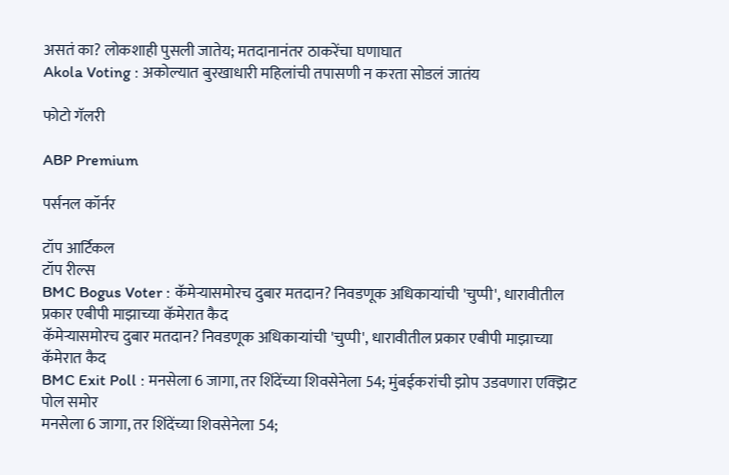असतं का? लोकशाही पुसली जातेय; मतदानानंतर ठाकरेंचा घणाघात
Akola Voting : अकोल्यात बुरखाधारी महिलांची तपासणी न करता सोडलं जातंय

फोटो गॅलरी

ABP Premium

पर्सनल कॉर्नर

टॉप आर्टिकल
टॉप रील्स
BMC Bogus Voter : कॅमेऱ्यासमोरच दुबार मतदान? निवडणूक अधिकाऱ्यांची 'चुप्पी', धारावीतील प्रकार एबीपी माझाच्या कॅमेरात कैद
कॅमेऱ्यासमोरच दुबार मतदान? निवडणूक अधिकाऱ्यांची 'चुप्पी', धारावीतील प्रकार एबीपी माझाच्या कॅमेरात कैद
BMC Exit Poll : मनसेला 6 जागा, तर शिंदेंच्या शिवसेनेला 54; मुंबईकरांची झोप उडवणारा एक्झिट पोल समोर
मनसेला 6 जागा, तर शिंदेंच्या शिवसेनेला 54;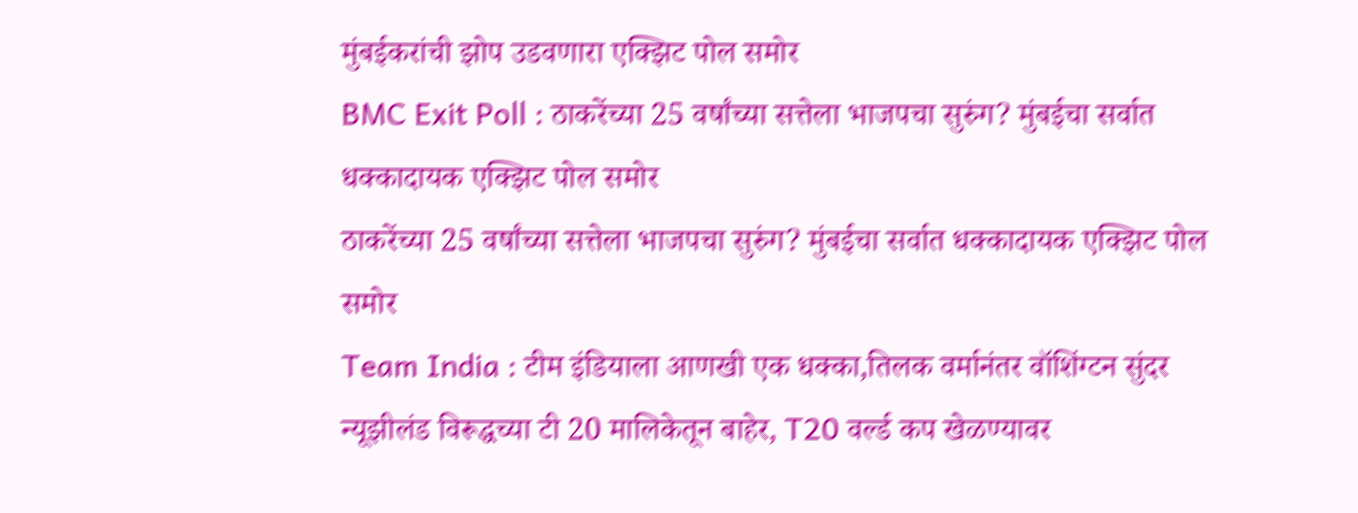मुंबईकरांची झोप उडवणारा एक्झिट पोल समोर
BMC Exit Poll : ठाकरेंच्या 25 वर्षांच्या सत्तेला भाजपचा सुरुंग? मुंबईचा सर्वात धक्कादायक एक्झिट पोल समोर
ठाकरेंच्या 25 वर्षांच्या सत्तेला भाजपचा सुरुंग? मुंबईचा सर्वात धक्कादायक एक्झिट पोल समोर
Team India : टीम इंडियाला आणखी एक धक्का,तिलक वर्मानंतर वॉशिंग्टन सुंदर न्यूझीलंड विरूद्धच्या टी 20 मालिकेतून बाहेर, T20 वर्ल्ड कप खेळण्यावर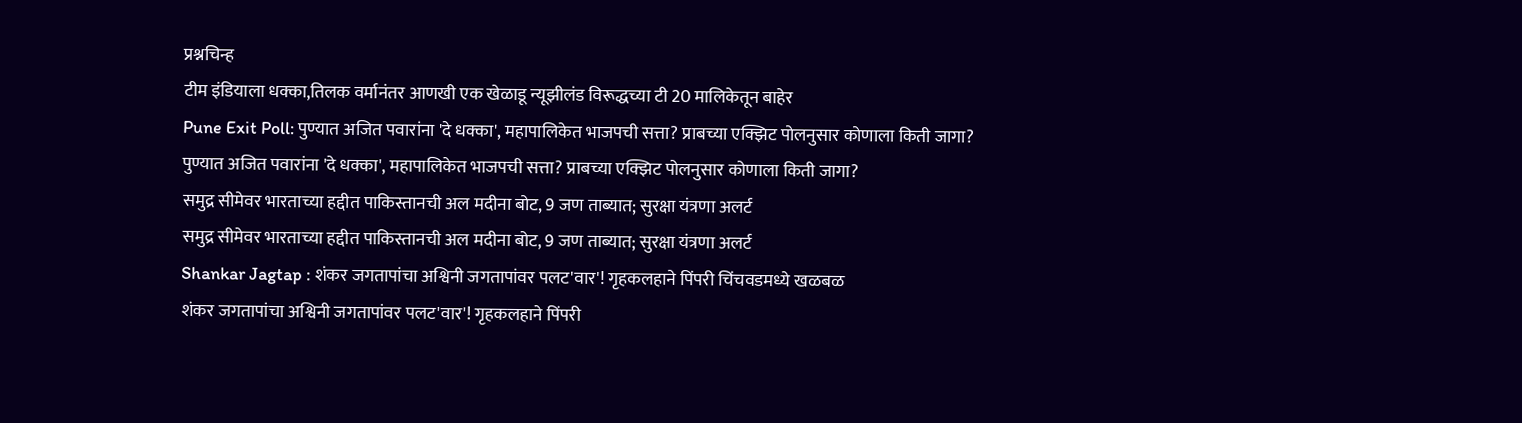प्रश्नचिन्ह
टीम इंडियाला धक्का,तिलक वर्मानंतर आणखी एक खेळाडू न्यूझीलंड विरूद्धच्या टी 20 मालिकेतून बाहेर
Pune Exit Poll: पुण्यात अजित पवारांना 'दे धक्का', महापालिकेत भाजपची सत्ता? प्राबच्या एक्झिट पोलनुसार कोणाला किती जागा?
पुण्यात अजित पवारांना 'दे धक्का', महापालिकेत भाजपची सत्ता? प्राबच्या एक्झिट पोलनुसार कोणाला किती जागा?
समुद्र सीमेवर भारताच्या हद्दीत पाकिस्तानची अल मदीना बोट, 9 जण ताब्यात; सुरक्षा यंत्रणा अलर्ट
समुद्र सीमेवर भारताच्या हद्दीत पाकिस्तानची अल मदीना बोट, 9 जण ताब्यात; सुरक्षा यंत्रणा अलर्ट
Shankar Jagtap : शंकर जगतापांचा अश्विनी जगतापांवर पलट'वार'! गृहकलहाने पिंपरी चिंचवडमध्ये खळबळ
शंकर जगतापांचा अश्विनी जगतापांवर पलट'वार'! गृहकलहाने पिंपरी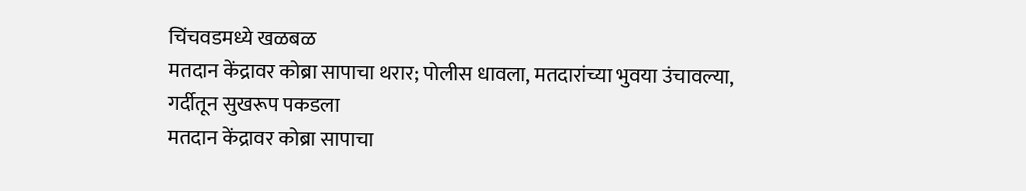चिंचवडमध्ये खळबळ
मतदान केंद्रावर कोब्रा सापाचा थरार; पोलीस धावला, मतदारांच्या भुवया उंचावल्या, गर्दीतून सुखरूप पकडला
मतदान केंद्रावर कोब्रा सापाचा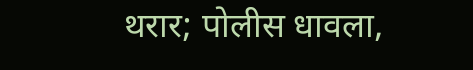थरार; पोलीस धावला,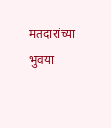मतदारांच्या भुवया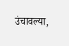उंचावल्या,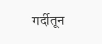गर्दीतून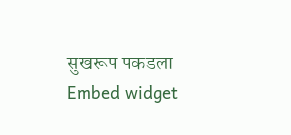सुखरूप पकडला
Embed widget